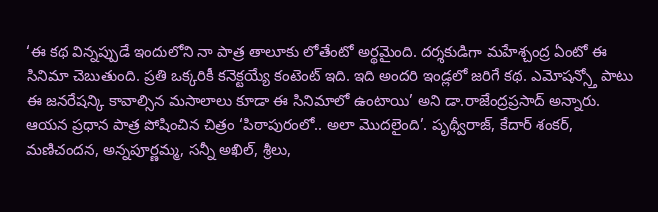‘ఈ కథ విన్నప్పుడే ఇందులోని నా పాత్ర తాలూకు లోతేంటో అర్థమైంది. దర్శకుడిగా మహేశ్చంద్ర ఏంటో ఈ సినిమా చెబుతుంది. ప్రతి ఒక్కరికీ కనెక్టయ్యే కంటెంట్ ఇది. ఇది అందరి ఇండ్లలో జరిగే కథ. ఎమోషన్స్తో పాటు ఈ జనరేషన్కి కావాల్సిన మసాలాలు కూడా ఈ సినిమాలో ఉంటాయి’ అని డా.రాజేంద్రప్రసాద్ అన్నారు. ఆయన ప్రధాన పాత్ర పోషించిన చిత్రం ‘పిఠాపురంలో.. అలా మొదలైంది’. పృథ్వీరాజ్, కేదార్ శంకర్, మణిచందన, అన్నపూర్ణమ్మ, సన్నీ అఖిల్, శ్రీలు,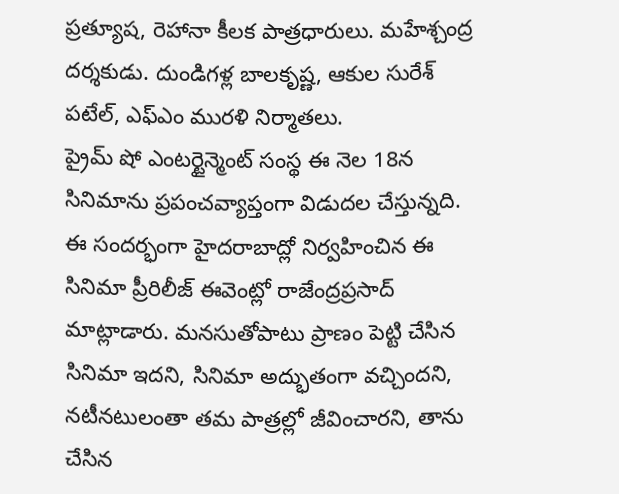ప్రత్యూష, రెహానా కీలక పాత్రధారులు. మహేశ్చంద్ర దర్శకుడు. దుండిగళ్ల బాలకృష్ణ, ఆకుల సురేశ్ పటేల్, ఎఫ్ఎం మురళి నిర్మాతలు.
ప్రైమ్ షో ఎంటర్టైన్మెంట్ సంస్థ ఈ నెల 18న సినిమాను ప్రపంచవ్యాప్తంగా విడుదల చేస్తున్నది. ఈ సందర్భంగా హైదరాబాద్లో నిర్వహించిన ఈ సినిమా ప్రీరిలీజ్ ఈవెంట్లో రాజేంద్రప్రసాద్ మాట్లాడారు. మనసుతోపాటు ప్రాణం పెట్టి చేసిన సినిమా ఇదని, సినిమా అద్భుతంగా వచ్చిందని, నటీనటులంతా తమ పాత్రల్లో జీవించారని, తాను చేసిన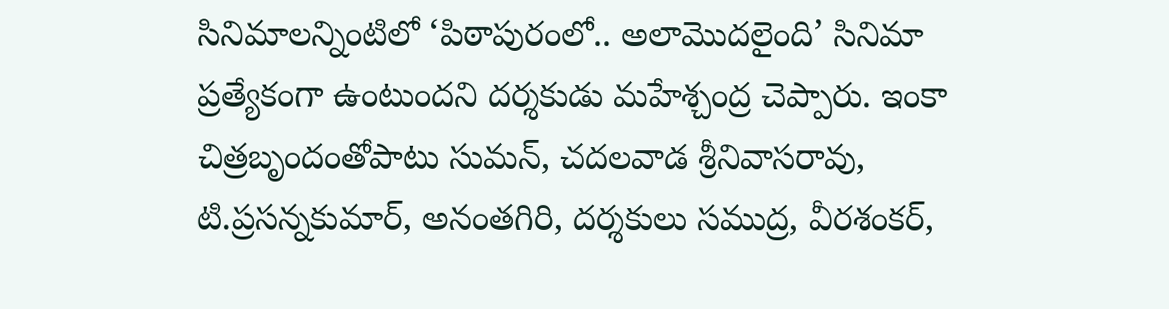సినిమాలన్నింటిలో ‘పిఠాపురంలో.. అలామొదలైంది’ సినిమా ప్రత్యేకంగా ఉంటుందని దర్శకుడు మహేశ్చంద్ర చెప్పారు. ఇంకా చిత్రబృందంతోపాటు సుమన్, చదలవాడ శ్రీనివాసరావు, టి.ప్రసన్నకుమార్, అనంతగిరి, దర్శకులు సముద్ర, వీరశంకర్,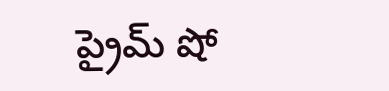ప్రైమ్ షో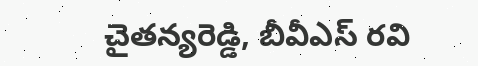చైతన్యరెడ్డి, బీవీఎస్ రవి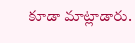కూడా మాట్లాడారు.